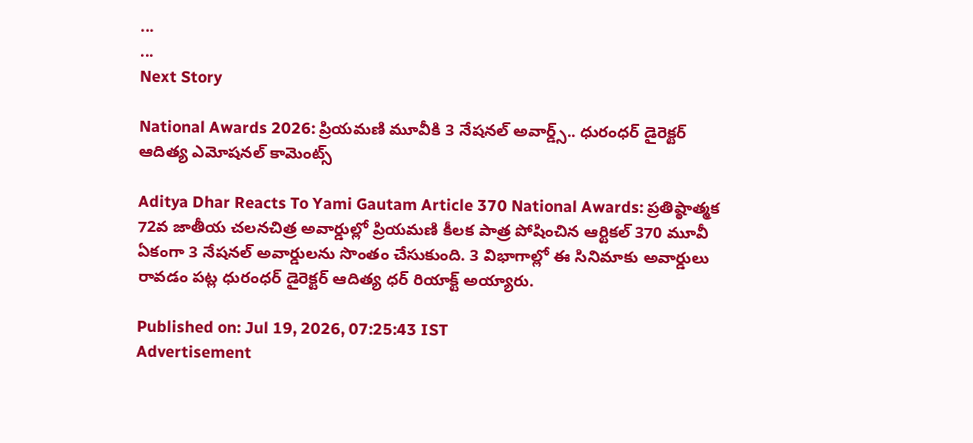...
...
Next Story

National Awards 2026: ప్రియమణి మూవీకి 3 నేషనల్ అవార్డ్స్.. ధురంధర్ డైరెక్టర్ ఆదిత్య ఎమోషనల్ కామెంట్స్

Aditya Dhar Reacts To Yami Gautam Article 370 National Awards: ప్రతిష్ఠాత్మక 72వ జాతీయ చలనచిత్ర అవార్డుల్లో ప్రియమణి కీలక పాత్ర పోషించిన ఆర్టికల్ 370 మూవీ ఏకంగా 3 నేషనల్ అవార్డులను సొంతం చేసుకుంది. 3 విభాగాల్లో ఈ సినిమాకు అవార్డులు రావడం పట్ల ధురంధర్ డైరెక్టర్ ఆదిత్య ధర్ రియాక్ట్ అయ్యారు.

Published on: Jul 19, 2026, 07:25:43 IST
Advertisement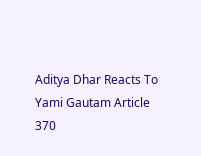Aditya Dhar Reacts To Yami Gautam Article 370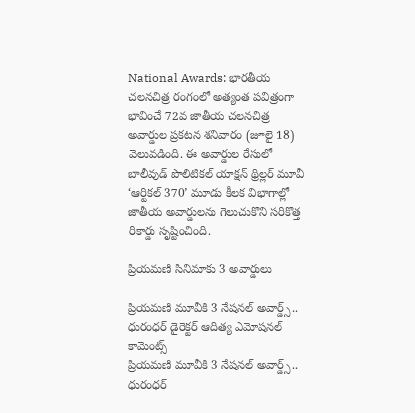National Awards: భారతీయ చలనచిత్ర రంగంలో అత్యంత పవిత్రంగా భావించే 72వ జాతీయ చలనచిత్ర అవార్డుల ప్రకటన శనివారం (జూలై 18) వెలువడింది. ఈ అవార్డుల రేసులో బాలీవుడ్ పొలిటికల్ యాక్షన్ థ్రిల్లర్ మూవీ ‘ఆర్టికల్ 370’ మూడు కీలక విభాగాల్లో జాతీయ అవార్డులను గెలుచుకొని సరికొత్త రికార్డు సృష్టించింది.

ప్రియమణి సినిమాకు 3 అవార్డులు

ప్రియమణి మూవీకి 3 నేషనల్ అవార్డ్స్.. ధురంధర్ డైరెక్టర్ ఆదిత్య ఎమోషనల్ కామెంట్స్
ప్రియమణి మూవీకి 3 నేషనల్ అవార్డ్స్.. ధురంధర్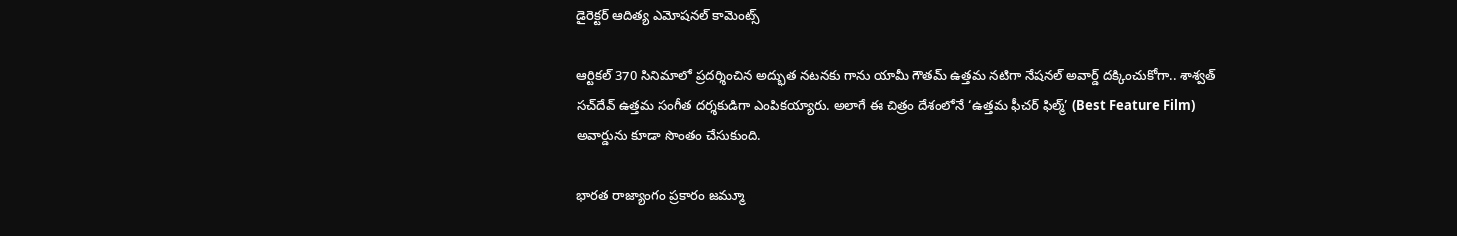డైరెక్టర్ ఆదిత్య ఎమోషనల్ కామెంట్స్

ఆర్టికల్ 370 సినిమాలో ప్రదర్శించిన అద్భుత నటనకు గాను యామీ గౌతమ్ ఉత్తమ నటిగా నేషనల్ అవార్డ్ దక్కించుకోగా.. శాశ్వత్ సచ్‌దేవ్ ఉత్తమ సంగీత దర్శకుడిగా ఎంపికయ్యారు. అలాగే ఈ చిత్రం దేశంలోనే ‘ఉత్తమ ఫీచర్ ఫిల్మ్’ (Best Feature Film) అవార్డును కూడా సొంతం చేసుకుంది.

భారత రాజ్యాంగం ప్రకారం జమ్మూ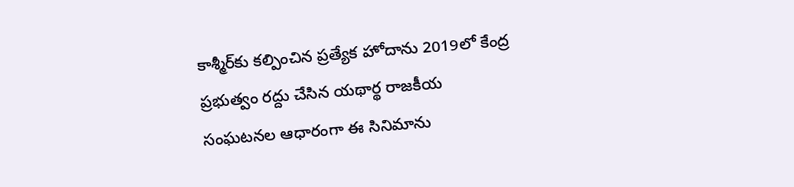కాశ్మీర్‌కు కల్పించిన ప్రత్యేక హోదాను 2019లో కేంద్ర ప్రభుత్వం రద్దు చేసిన యథార్థ రాజకీయ సంఘటనల ఆధారంగా ఈ సినిమాను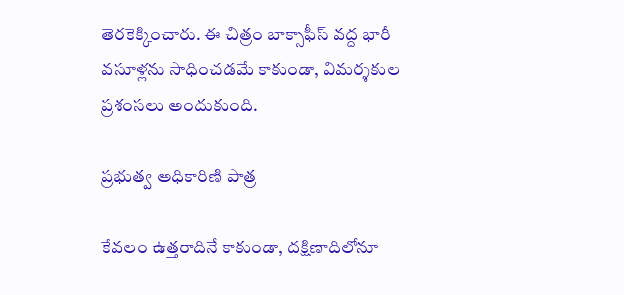తెరకెక్కించారు. ఈ చిత్రం బాక్సాఫీస్ వద్ద భారీ వసూళ్లను సాధించడమే కాకుండా, విమర్శకుల ప్రశంసలు అందుకుంది.

ప్రభుత్వ అధికారిణి పాత్ర

కేవలం ఉత్తరాదినే కాకుండా, దక్షిణాదిలోనూ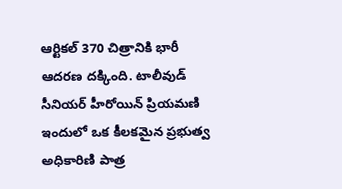ఆర్టికల్ 370 చిత్రానికి భారీ ఆదరణ దక్కింది. టాలీవుడ్ సీనియర్ హీరోయిన్ ప్రియమణి ఇందులో ఒక కీలకమైన ప్రభుత్వ అధికారిణి పాత్ర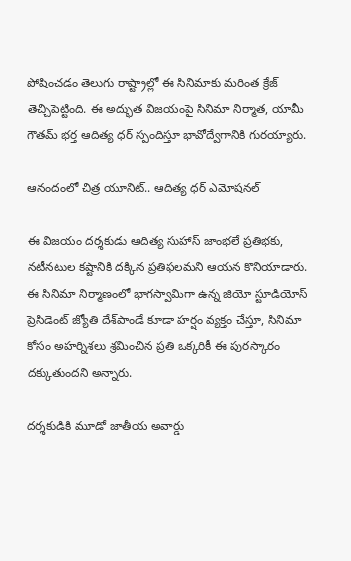పోషించడం తెలుగు రాష్ట్రాల్లో ఈ సినిమాకు మరింత క్రేజ్ తెచ్చిపెట్టింది. ఈ అద్భుత విజయంపై సినిమా నిర్మాత, యామీ గౌతమ్ భర్త ఆదిత్య ధర్ స్పందిస్తూ భావోద్వేగానికి గురయ్యారు.

ఆనందంలో చిత్ర యూనిట్.. ఆదిత్య ధర్ ఎమోషనల్

ఈ విజయం దర్శకుడు ఆదిత్య సుహాస్ జాంభలే ప్రతిభకు, నటీనటుల కష్టానికి దక్కిన ప్రతిఫలమని ఆయన కొనియాడారు. ఈ సినిమా నిర్మాణంలో భాగస్వామిగా ఉన్న జియో స్టూడియోస్ ప్రెసిడెంట్ జ్యోతి దేశ్‌పాండే కూడా హర్షం వ్యక్తం చేస్తూ, సినిమా కోసం అహర్నిశలు శ్రమించిన ప్రతి ఒక్కరికీ ఈ పురస్కారం దక్కుతుందని అన్నారు.

దర్శకుడికి మూడో జాతీయ అవార్డు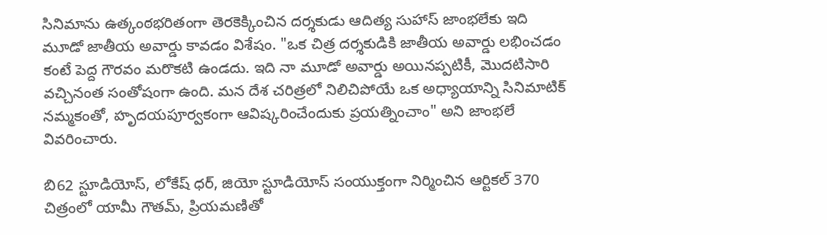సినిమాను ఉత్కంఠభరితంగా తెరకెక్కించిన దర్శకుడు ఆదిత్య సుహాస్ జాంభలేకు ఇది మూడో జాతీయ అవార్డు కావడం విశేషం. "ఒక చిత్ర దర్శకుడికి జాతీయ అవార్డు లభించడం కంటే పెద్ద గౌరవం మరొకటి ఉండదు. ఇది నా మూడో అవార్డు అయినప్పటికీ, మొదటిసారి వచ్చినంత సంతోషంగా ఉంది. మన దేశ చరిత్రలో నిలిచిపోయే ఒక అధ్యాయాన్ని సినిమాటిక్ నమ్మకంతో, హృదయపూర్వకంగా ఆవిష్కరించేందుకు ప్రయత్నించాం" అని జాంభలే వివరించారు.

బి62 స్టూడియోస్, లోకేష్ ధర్, జియో స్టూడియోస్ సంయుక్తంగా నిర్మించిన ఆర్టికల్ 370 చిత్రంలో యామీ గౌతమ్, ప్రియమణితో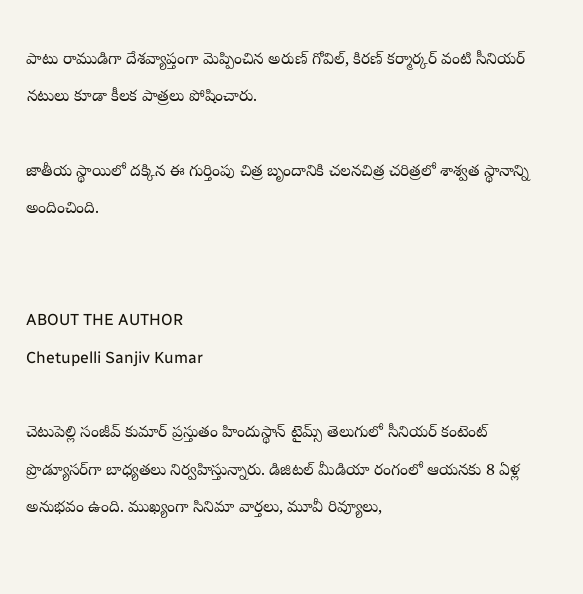పాటు రాముడిగా దేశవ్యాప్తంగా మెప్పించిన అరుణ్ గోవిల్, కిరణ్ కర్మార్కర్ వంటి సీనియర్ నటులు కూడా కీలక పాత్రలు పోషించారు.

జాతీయ స్థాయిలో దక్కిన ఈ గుర్తింపు చిత్ర బృందానికి చలనచిత్ర చరిత్రలో శాశ్వత స్థానాన్ని అందించింది.


ABOUT THE AUTHOR
Chetupelli Sanjiv Kumar

చెటుపెల్లి సంజీవ్ కుమార్ ప్రస్తుతం హిందుస్థాన్ టైమ్స్ తెలుగులో సీనియర్ కంటెంట్ ప్రొడ్యూసర్‌గా బాధ్యతలు నిర్వహిస్తున్నారు. డిజిటల్ మీడియా రంగంలో ఆయనకు 8 ఏళ్ల అనుభవం ఉంది. ముఖ్యంగా సినిమా వార్తలు, మూవీ రివ్యూలు,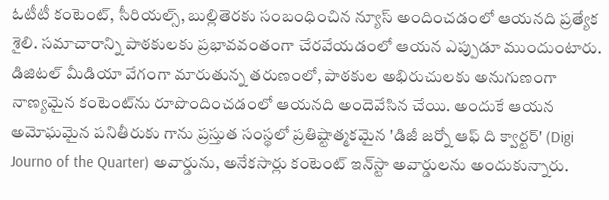ఓటీటీ కంటెంట్, సీరియల్స్, బుల్లితెరకు సంబంధించిన న్యూస్ అందించడంలో ఆయనది ప్రత్యేక శైలి. సమాచారాన్ని పాఠకులకు ప్రభావవంతంగా చేరవేయడంలో ఆయన ఎప్పుడూ ముందుంటారు. డిజిటల్ మీడియా వేగంగా మారుతున్న తరుణంలో, పాఠకుల అభిరుచులకు అనుగుణంగా నాణ్యమైన కంటెంట్‌ను రూపొందించడంలో ఆయనది అందెవేసిన చేయి. అందుకే ఆయన అమోఘమైన పనితీరుకు గాను ప్రస్తుత సంస్థలో ప్రతిష్టాత్మకమైన 'డిజీ జర్నో ఆఫ్ ది క్వార్టర్' (Digi Journo of the Quarter) అవార్డును, అనేకసార్లు కంటెంట్ ఇన్‌స్టా అవార్డులను అందుకున్నారు.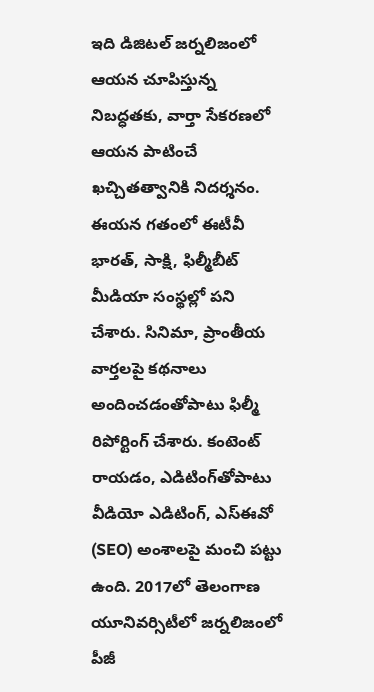ఇది డిజిటల్ జర్నలిజంలో ఆయన చూపిస్తున్న నిబద్ధతకు, వార్తా సేకరణలో ఆయన పాటించే ఖచ్చితత్వానికి నిదర్శనం. ఈయన గతంలో ఈటీవీ భారత్, సాక్షి, ఫిల్మీబీట్ మీడియా సంస్థల్లో పని చేశారు. సినిమా, ప్రాంతీయ వార్తలపై కథనాలు అందించడంతోపాటు ఫిల్మీ రిపోర్టింగ్ చేశారు. కంటెంట్ రాయడం, ఎడిటింగ్‌తోపాటు వీడియో ఎడిటింగ్, ఎస్‌ఈవో (SEO) అంశాలపై మంచి పట్టు ఉంది. 2017లో తెలంగాణ యూనివర్సిటీలో జర్నలిజంలో పీజీ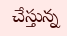చేస్తున్న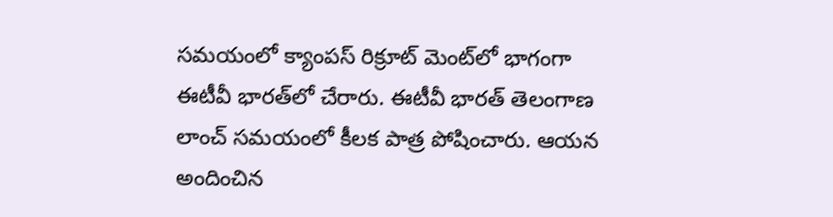సమయంలో క్యాంపస్ రిక్రూట్ మెంట్‌లో భాగంగా ఈటీవీ భారత్‌లో చేరారు. ఈటీవీ భారత్ తెలంగాణ లాంచ్ సమయంలో కీలక పాత్ర పోషించారు. ఆయన అందించిన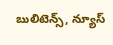బులిటెన్స్, న్యూస్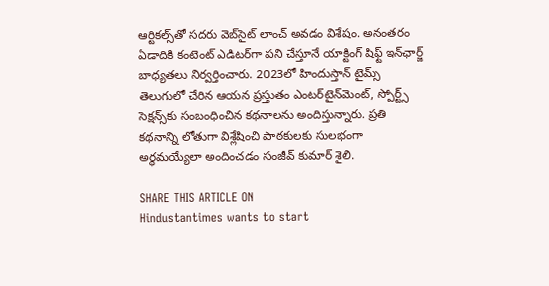ఆర్టికల్స్‌తో సదరు వెబ్‌సైట్ లాంచ్ అవడం విశేషం. అనంతరం ఏడాదికి కంటెంట్ ఎడిటర్‌గా పని చేస్తూనే యాక్టింగ్ షిఫ్ట్ ఇన్‌ఛార్జ్ బాధ్యతలు నిర్వర్తించారు. 2023లో హిందుస్తాన్ టైమ్స్ తెలుగులో చేరిన ఆయన ప్రస్తుతం ఎంటర్‌టైన్‌మెంట్, స్పోర్ట్స్ సెక్షన్స్‌కు సంబంధించిన కథనాలను అందిస్తున్నారు. ప్రతి కథనాన్ని లోతుగా విశ్లేషించి పాఠకులకు సులభంగా అర్థమయ్యేలా అందించడం సంజీవ్ కుమార్ శైలి.

SHARE THIS ARTICLE ON
Hindustantimes wants to start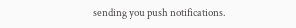sending you push notifications.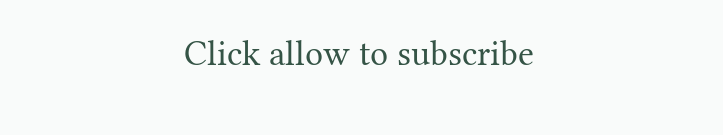Click allow to subscribe